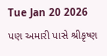Tue Jan 20 2026
પણ અમારી પાસે શ્રીકૃષ્ણ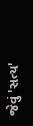જેવું 'સત્ય'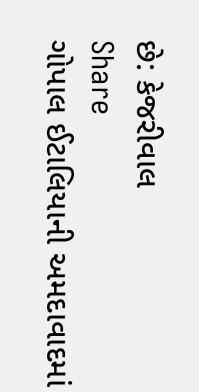છે: કેજરીવાલ
Share
ગોપાલ ઈટાલિયાની અમદાવાદમાં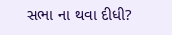સભા ના થવા દીધી?